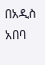በአዲስ አበባ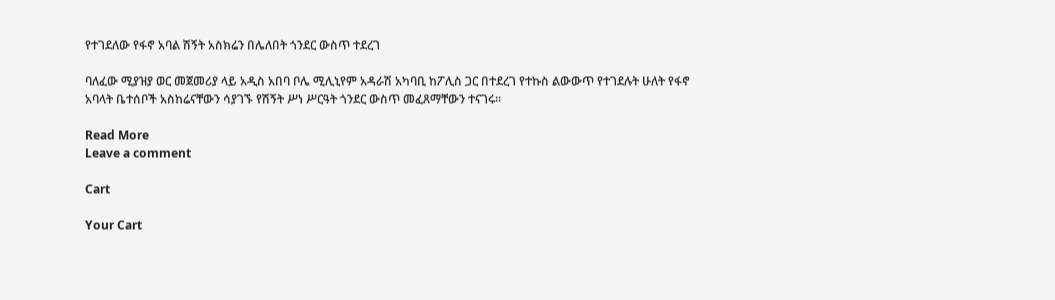የተገደለው የፋኖ አባል ሽኝት አስክሬን በሌለበት ጎንደር ውስጥ ተደረገ

ባለፈው ሚያዝያ ወር መጀመሪያ ላይ አዲስ አበባ ቦሌ ሚሊኒየም አዳራሽ አካባቢ ከፖሊስ ጋር በተደረገ የተኩስ ልውውጥ የተገደሉት ሁለት የፋኖ አባላት ቤተሰቦች አስከሬናቸውን ሳያገኙ የሽኝት ሥነ ሥርዓት ጎንደር ውስጥ መፈጸማቸውን ተናገሩ።

Read More
Leave a comment

Cart

Your Cart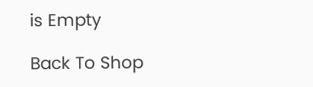is Empty

Back To Shop